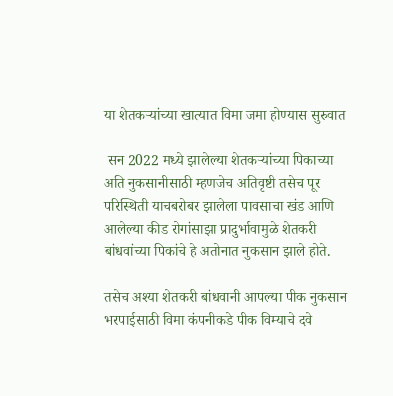या शेतकऱ्यांच्या खात्यात विमा जमा होण्यास सुरुवात

 सन 2022 मध्ये झालेल्या शेतकऱ्यांच्या पिकाच्या अति नुकसानीसाठी म्हणजेच अतिवृष्टी तसेच पूर परिस्थिती याचबरोबर झालेला पावसाचा खंड आणि आलेल्या कीड रोगांसाझा प्रादुर्भावामुळे शेतकरी बांधवांच्या पिकांचे हे अतोनात नुकसान झाले होते.

तसेच अश्या शेतकरी बांधवानी आपल्या पीक नुकसान भरपाईसाठी विमा कंपनीकडे पीक विम्याचे दवे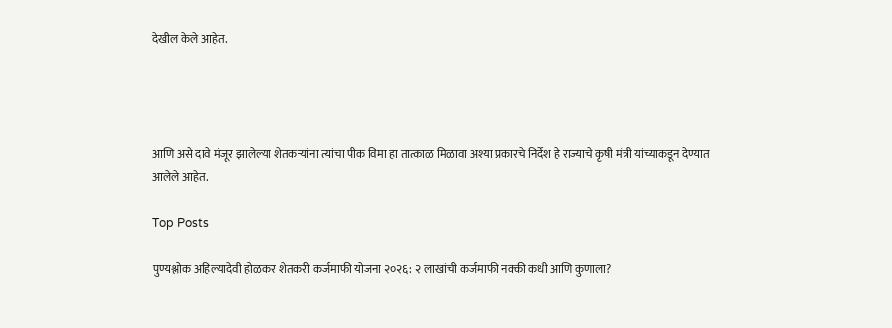देखील केले आहेत.




आणि असे दावे मंजूर झालेल्या शेतकऱ्यांना त्यांचा पीक विमा हा तात्काळ मिळावा अश्या प्रकारचे निर्देश हे राज्याचे कृषी मंत्री यांच्याकडून देण्यात आलेले आहेत.

Top Posts

पुण्यश्लोक अहिल्यादेवी होळकर शेतकरी कर्जमाफी योजना २०२६: २ लाखांची कर्जमाफी नक्की कधी आणि कुणाला?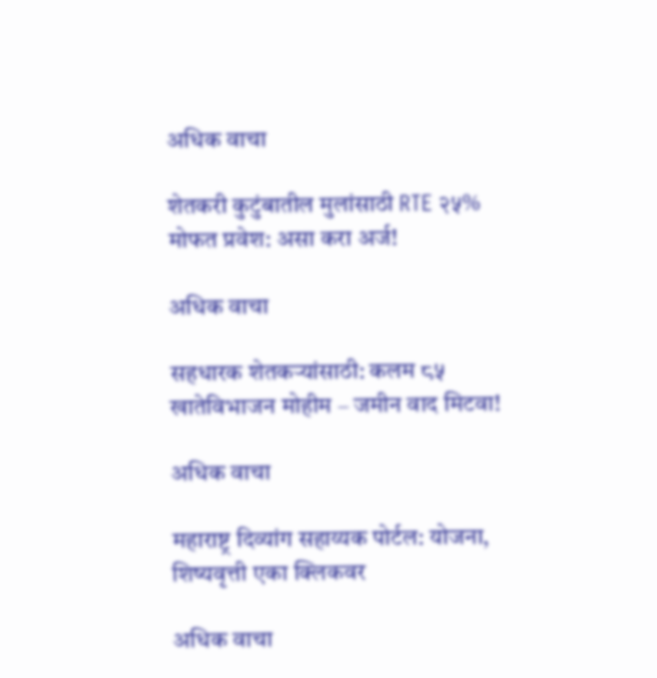अधिक वाचा

शेतकरी कुटुंबातील मुलांसाठी RTE २५% मोफत प्रवेश: असा करा अर्ज!

अधिक वाचा

सहधारक शेतकऱ्यांसाठी: कलम ८५ खातेविभाजन मोहीम – जमीन वाद मिटवा!

अधिक वाचा

महाराष्ट्र दिव्यांग सहाय्यक पोर्टल: योजना, शिष्यवृत्ती एका क्लिकवर

अधिक वाचा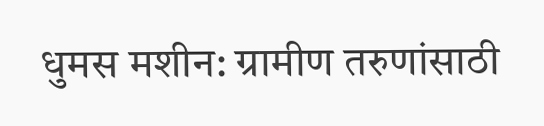धुमस मशीन: ग्रामीण तरुणांसाठी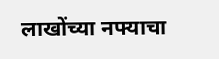लाखोंच्या नफ्याचा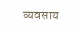व्यवसाय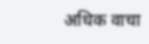अधिक वाचा